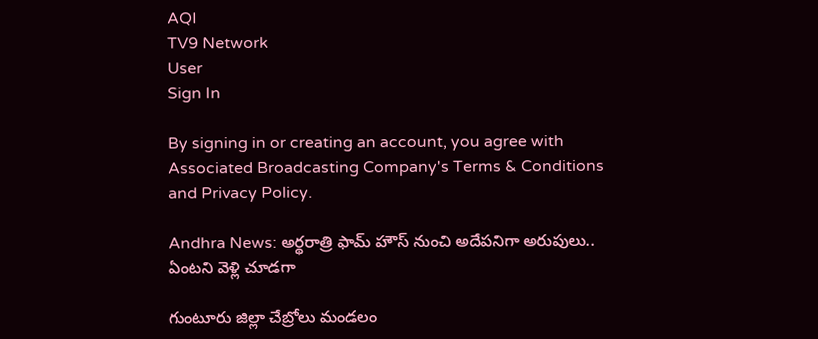AQI
TV9 Network
User
Sign In

By signing in or creating an account, you agree with Associated Broadcasting Company's Terms & Conditions and Privacy Policy.

Andhra News: అర్థరాత్రి ఫామ్‌ హౌస్ నుంచి అదేపనిగా అరుపులు.. ఏంటని వెళ్లి చూడగా

గుంటూరు జిల్లా చేబ్రోలు మండలం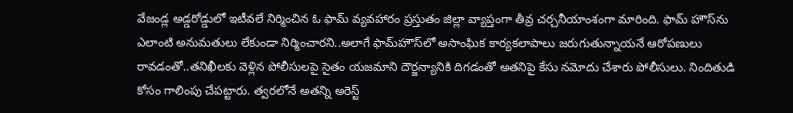వేజండ్ల అడ్డరోడ్డులో ఇటీవలే నిర్మించిన ఓ ఫామ్ వ్యవహారం ప్రస్తుతం జిల్లా వ్యాప్తంగా తీవ్ర చర్చనీయాంశంగా మారింది. ఫామ్‌ హౌస్‌ను ఎలాంటి అనుమతులు లేకుండా నిర్మించారని..అలాగే ఫామ్‌హౌస్‌లో అసాంఘిక కార్యకలాపాలు జరుగుతున్నాయనే ఆరోపణులు రావడంతో..తనిఖీలకు వెళ్లిన పోలీసులపై సైతం యజమాని దౌర్జన్యానికి దిగడంతో అతనిపై కేసు నమోదు చేశారు పోలీసులు. నిందితుడి కోసం గాలింపు చేపట్టారు. త్వరలోనే అతన్ని అరెస్ట్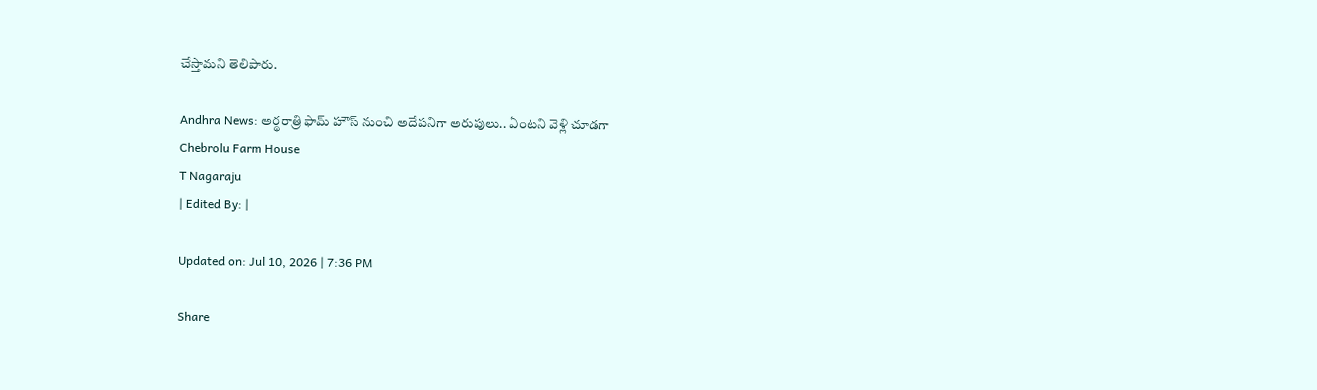చేస్తామని తెలిపారు.

Andhra News: అర్థరాత్రి ఫామ్‌ హౌస్ నుంచి అదేపనిగా అరుపులు.. ఏంటని వెళ్లి చూడగా
Chebrolu Farm House
T Nagaraju
| Edited By: |

Updated on: Jul 10, 2026 | 7:36 PM

Share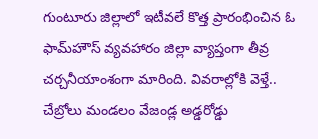గుంటూరు జిల్లాలో ఇటీవలే కొత్త ప్రారంభించిన ఓ ఫామ్‌హౌస్ వ్యవహారం జిల్లా వ్యాప్తంగా తీవ్ర చర్చనీయాంశంగా మారింది. వివరాల్లోకి వెళ్తే.. చేబ్రోలు మండలం వేజండ్ల అడ్డరోడ్డు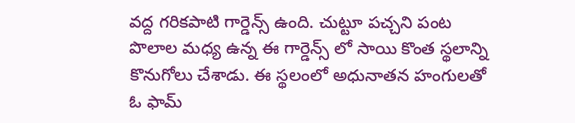వద్ద గరికపాటి గార్డెన్స్ ఉంది. చుట్టూ పచ్చని పంట పొలాల మధ్య ఉన్న ఈ గార్డెన్స్ లో సాయి కొంత స్థలాన్ని కొనుగోలు చేశాడు. ఈ స్థలంలో అధునాతన హంగులతో ఓ ఫామ్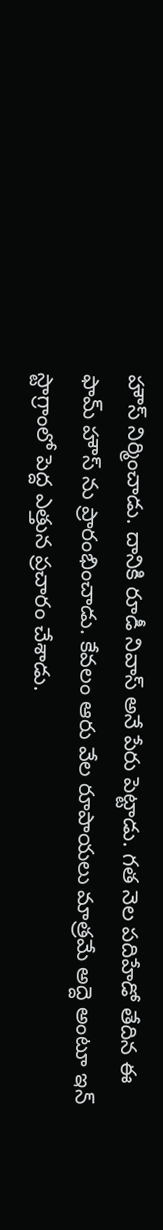హౌస్ నిర్మించాడు. దానికి రూడీ నివాస్ అనే పేరు పెట్టాడు. గత నెల పదిహేడో తేదిన ఈ ఫామ్ హౌస్ ను ప్రారంభించాడు. కేవలం ఆరు వేల రూపాయలు మాత్రమే అద్దె అంటూ ఇన్ స్టాగ్రాంలో పెద్ద ఎత్తున ప్రచారం చేశాడు.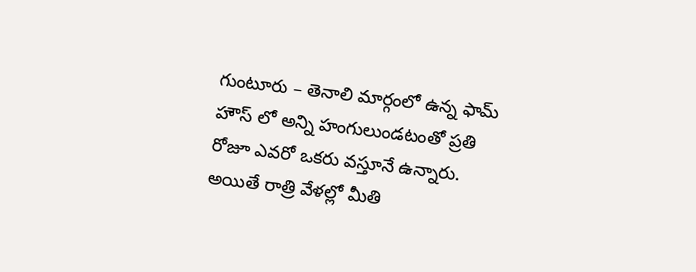గుంటూరు – తెనాలి మార్గంలో ఉన్న ఫామ్ హౌస్ లో అన్ని హంగులుండటంతో ప్రతి రోజూ ఎవరో ఒకరు వస్తూనే ఉన్నారు. అయితే రాత్రి వేళల్లో మీతి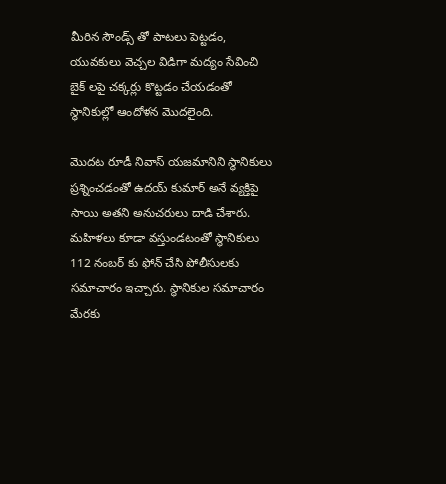మీరిన సౌండ్స్ తో పాటలు పెట్టడం, యువకులు వెచ్చల విడిగా మద్యం సేవించి బైక్ లపై చక్కర్లు కొట్టడం చేయడంతో స్థానికుల్లో ఆందోళన మొదలైంది.

మొదట రూడీ నివాస్ యజమానిని స్థానికులు ప్రశ్నించడంతో ఉదయ్ కుమార్ అనే వ్యక్తిపై సాయి అతని అనుచరులు దాడి చేశారు. మహిళలు కూడా వస్తుండటంతో స్థానికులు 112 నంబర్ కు ఫోన్ చేసి పోలీసులకు సమాచారం ఇచ్చారు. స్థానికుల సమాచారం మేరకు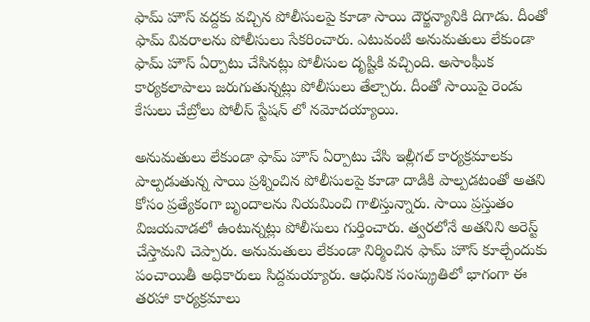ఫామ్ హౌస్ వద్దకు వచ్చిన పోలీసులపై కూడా సాయి దౌర్జన్యానికి దిగాడు. దీంతో ఫామ్ వివరాలను పోలీసులు సేకరించారు. ఎటువంటి అనుమతులు లేకుండా ఫామ్ హౌస్ ఏర్పాటు చేసినట్లు పోలీసుల దృష్టికి వచ్చింది. అసాంఘీక కార్యకలాపాలు జరుగుతున్నట్లు పోలీసులు తేల్చారు. దీంతో సాయిపై రెండు కేసులు చేబ్రోలు పోలీస్ స్టేషన్ లో నమోదయ్యాయి.

అనుమతులు లేకుండా ఫామ్ హౌస్ ఏర్పాటు చేసి ఇల్లీగల్ కార్యక్రమాలకు పాల్పడుతున్న సాయి ప్రశ్నించిన పోలీసులపై కూడా దాడికి పాల్పడటంతో అతని కోసం ప్రత్యేకంగా బృందాలను నియమించి గాలిస్తున్నారు. సాయి ప్రస్తుతం విజయవాడలో ఉంటున్నట్లు పోలీసులు గుర్తించారు. త్వరలోనే అతనిని అరెస్ట్ చేస్తామని చెప్పారు. అనుమతులు లేకుండా నిర్మించిన ఫామ్ హౌస్ కూల్చేందుకు పంచాయితీ అధికారులు సిద్దమయ్యారు. ఆధునిక సంస్క్రుతిలో భాగంగా ఈ తరహా కార్యక్రమాలు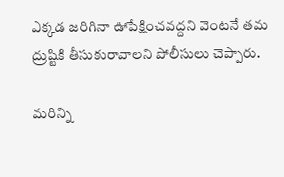ఎక్కడ జరిగినా ఊపేక్షించవద్దని వెంటనే తమ ద్రుష్టికి తీసుకురావాలని పోలీసులు చెప్పారు.

మరిన్ని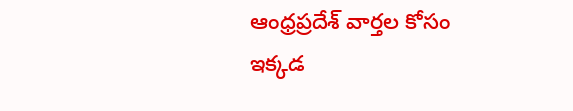ఆంధ్రప్రదేశ్ వార్తల కోసం ఇక్కడ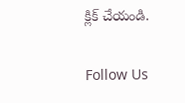క్లిక్ చేయండి.

Follow Us